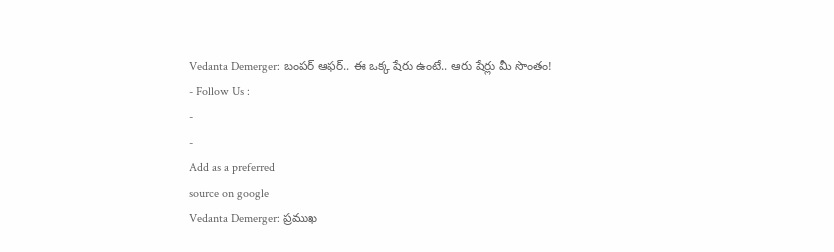Vedanta Demerger: బంపర్ ఆఫర్.. ఈ ఒక్క షేరు ఉంటే.. ఆరు షేర్లు మీ సొంతం!
- Follow Us :
-
-
Add as a preferred
source on google
Vedanta Demerger: ప్రముఖ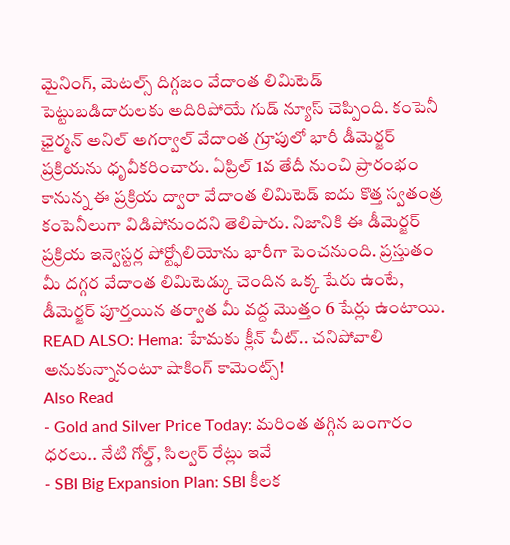మైనింగ్, మెటల్స్ దిగ్గజం వేదాంత లిమిటెడ్ పెట్టుబడిదారులకు అదిరిపోయే గుడ్ న్యూస్ చెప్పింది. కంపెనీ ఛైర్మన్ అనిల్ అగర్వాల్ వేదాంత గ్రూపులో భారీ డీమెర్జర్ ప్రక్రియను ధృవీకరించారు. ఏప్రిల్ 1వ తేదీ నుంచి ప్రారంభం కానున్న ఈ ప్రక్రియ ద్వారా వేదాంత లిమిటెడ్ ఐదు కొత్త స్వతంత్ర కంపెనీలుగా విడిపోనుందని తెలిపారు. నిజానికి ఈ డీమెర్జర్ ప్రక్రియ ఇన్వెస్టర్ల పోర్ట్ఫోలియోను భారీగా పెంచనుంది. ప్రస్తుతం మీ దగ్గర వేదాంత లిమిటెడ్కు చెందిన ఒక్క షేరు ఉంటే, డీమెర్జర్ పూర్తయిన తర్వాత మీ వద్ద మొత్తం 6 షేర్లు ఉంటాయి.
READ ALSO: Hema: హేమకు క్లీన్ చీట్.. చనిపోవాలి అనుకున్నానంటూ షాకింగ్ కామెంట్స్!
Also Read
- Gold and Silver Price Today: మరింత తగ్గిన బంగారం ధరలు.. నేటి గోల్డ్, సిల్వర్ రేట్లు ఇవే
- SBI Big Expansion Plan: SBI కీలక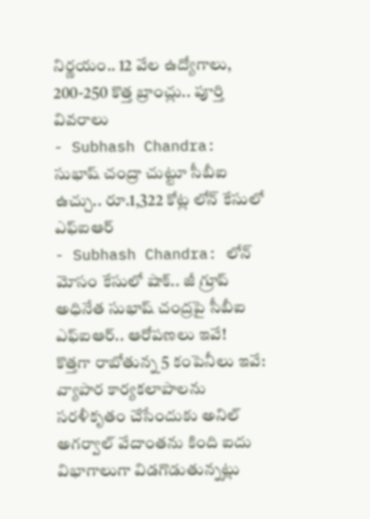నిర్ణయం.. 12 వేల ఉద్యోగాలు, 200-250 కొత్త బ్రాంచ్లు.. పూర్తి వివరాలు
- Subhash Chandra: సుభాష్ చంద్రా చుట్టూ సీబీఐ ఉచ్చు.. రూ.1,322 కోట్ల లోన్ కేసులో ఎఫ్ఐఆర్
- Subhash Chandra: లోన్ మోసం కేసులో షాక్.. జీ గ్రూప్ అధినేత సుభాష్ చంద్రపై సీబీఐ ఎఫ్ఐఆర్.. ఆరోపణలు ఇవే!
కొత్తగా రాబోతున్న 5 కంపెనీలు ఇవే:
వ్యాపార కార్యకలాపాలను సరళీకృతం చేసేందుకు అనిల్ అగర్వాల్ వేదాంతను కింది ఐదు విభాగాలుగా విడగొడుతున్నట్లు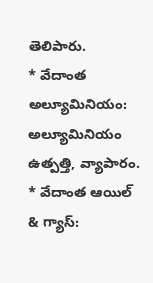తెలిపారు.
* వేదాంత అల్యూమినియం: అల్యూమినియం ఉత్పత్తి, వ్యాపారం.
* వేదాంత ఆయిల్ & గ్యాస్: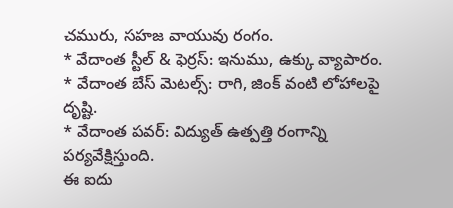చమురు, సహజ వాయువు రంగం.
* వేదాంత స్టీల్ & ఫెర్రస్: ఇనుము, ఉక్కు వ్యాపారం.
* వేదాంత బేస్ మెటల్స్: రాగి, జింక్ వంటి లోహాలపై దృష్టి.
* వేదాంత పవర్: విద్యుత్ ఉత్పత్తి రంగాన్ని పర్యవేక్షిస్తుంది.
ఈ ఐదు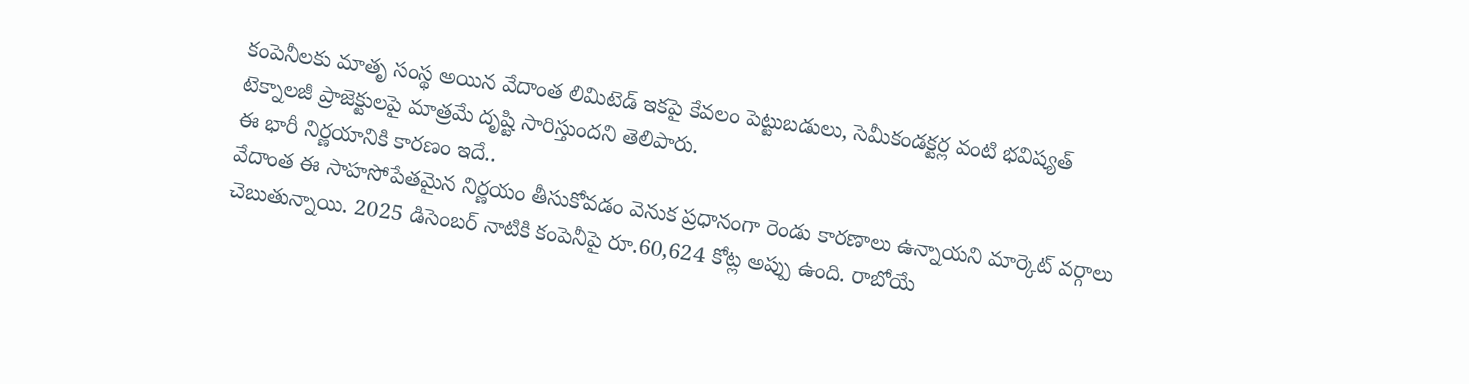కంపెనీలకు మాతృ సంస్థ అయిన వేదాంత లిమిటెడ్ ఇకపై కేవలం పెట్టుబడులు, సెమీకండక్టర్ల వంటి భవిష్యత్ టెక్నాలజీ ప్రాజెక్టులపై మాత్రమే దృష్టి సారిస్తుందని తెలిపారు.
ఈ భారీ నిర్ణయానికి కారణం ఇదే..
వేదాంత ఈ సాహసోపేతమైన నిర్ణయం తీసుకోవడం వెనుక ప్రధానంగా రెండు కారణాలు ఉన్నాయని మార్కెట్ వర్గాలు చెబుతున్నాయి. 2025 డిసెంబర్ నాటికి కంపెనీపై రూ.60,624 కోట్ల అప్పు ఉంది. రాబోయే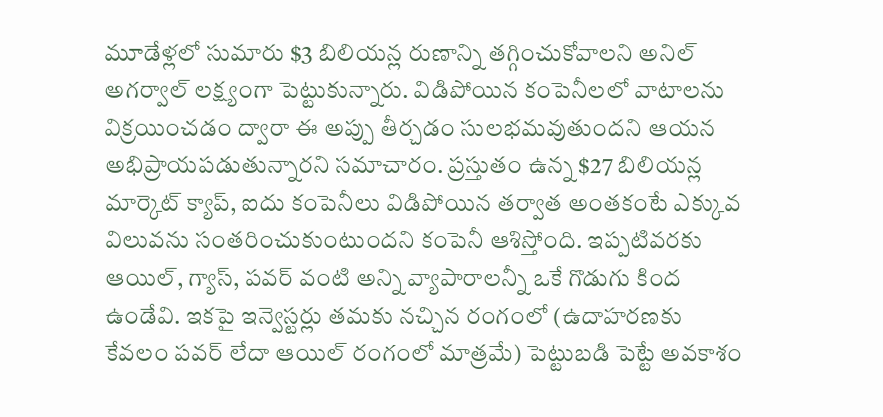మూడేళ్లలో సుమారు $3 బిలియన్ల రుణాన్ని తగ్గించుకోవాలని అనిల్ అగర్వాల్ లక్ష్యంగా పెట్టుకున్నారు. విడిపోయిన కంపెనీలలో వాటాలను విక్రయించడం ద్వారా ఈ అప్పు తీర్చడం సులభమవుతుందని ఆయన అభిప్రాయపడుతున్నారని సమాచారం. ప్రస్తుతం ఉన్న $27 బిలియన్ల మార్కెట్ క్యాప్, ఐదు కంపెనీలు విడిపోయిన తర్వాత అంతకంటే ఎక్కువ విలువను సంతరించుకుంటుందని కంపెనీ ఆశిస్తోంది. ఇప్పటివరకు ఆయిల్, గ్యాస్, పవర్ వంటి అన్ని వ్యాపారాలన్నీ ఒకే గొడుగు కింద ఉండేవి. ఇకపై ఇన్వెస్టర్లు తమకు నచ్చిన రంగంలో (ఉదాహరణకు కేవలం పవర్ లేదా ఆయిల్ రంగంలో మాత్రమే) పెట్టుబడి పెట్టే అవకాశం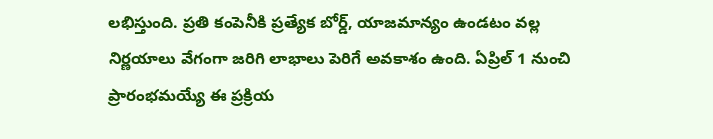లభిస్తుంది. ప్రతి కంపెనీకి ప్రత్యేక బోర్డ్, యాజమాన్యం ఉండటం వల్ల నిర్ణయాలు వేగంగా జరిగి లాభాలు పెరిగే అవకాశం ఉంది. ఏప్రిల్ 1 నుంచి ప్రారంభమయ్యే ఈ ప్రక్రియ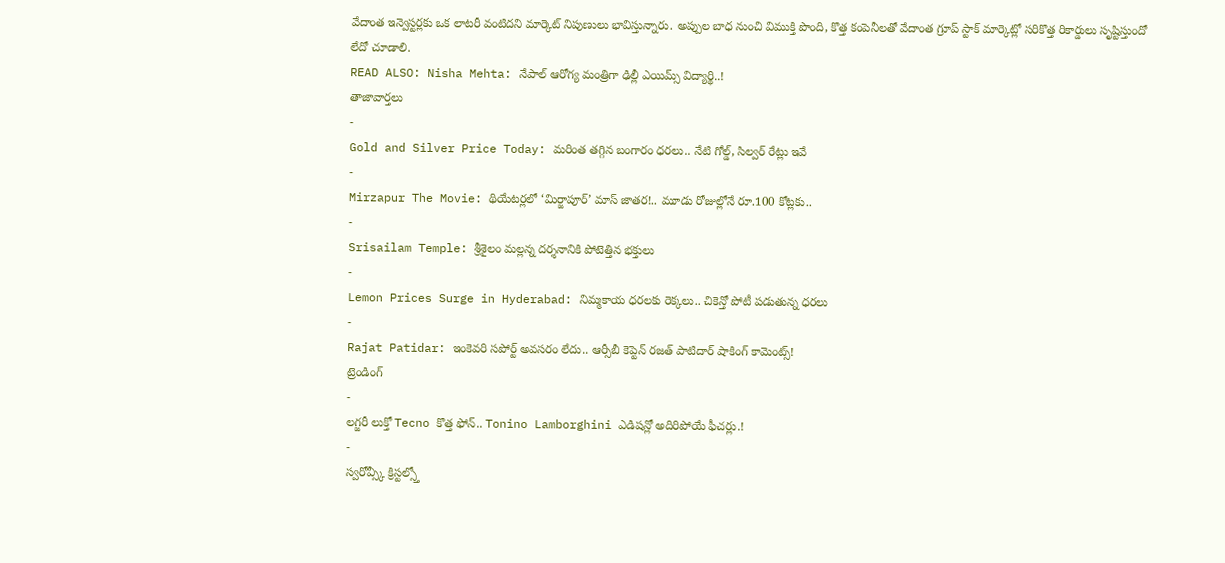వేదాంత ఇన్వెస్టర్లకు ఒక లాటరీ వంటిదని మార్కెట్ నిపుణులు భావిస్తున్నారు. అప్పుల బాధ నుంచి విముక్తి పొంది, కొత్త కంపెనీలతో వేదాంత గ్రూప్ స్టాక్ మార్కెట్లో సరికొత్త రికార్డులు సృష్టిస్తుందో లేదో చూడాలి.
READ ALSO: Nisha Mehta: నేపాల్ ఆరోగ్య మంత్రిగా ఢిల్లీ ఎయిమ్స్ విద్యార్థి..!
తాజావార్తలు
-
Gold and Silver Price Today: మరింత తగ్గిన బంగారం ధరలు.. నేటి గోల్డ్, సిల్వర్ రేట్లు ఇవే
-
Mirzapur The Movie: థియేటర్లలో ‘మిర్జాపూర్’ మాస్ జాతర!.. మూడు రోజుల్లోనే రూ.100 కోట్లకు..
-
Srisailam Temple: శ్రీశైలం మల్లన్న దర్శనానికి పోటెత్తిన భక్తులు
-
Lemon Prices Surge in Hyderabad: నిమ్మకాయ ధరలకు రెక్కలు.. చికెన్తో పోటీ పడుతున్న ధరలు
-
Rajat Patidar: ఇంకెవరి సపోర్ట్ అవసరం లేదు.. ఆర్సీబీ కెప్టెన్ రజత్ పాటిదార్ షాకింగ్ కామెంట్స్!
ట్రెండింగ్
-
లగ్జరీ లుక్తో Tecno కొత్త ఫోన్.. Tonino Lamborghini ఎడిషన్లో అదిరిపోయే ఫీచర్లు.!
-
స్వరోవ్స్కీ క్రిస్టల్స్తో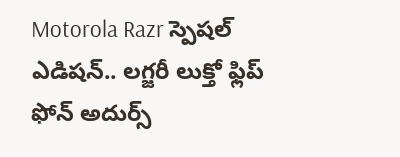Motorola Razr స్పెషల్ ఎడిషన్.. లగ్జరీ లుక్తో ఫ్లిప్ ఫోన్ అదుర్స్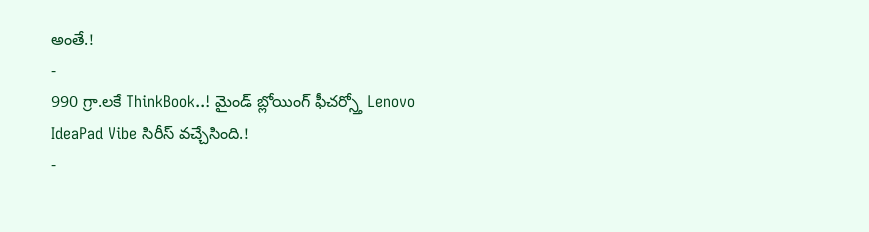అంతే.!
-
990 గ్రా.లకే ThinkBook..! మైండ్ బ్లోయింగ్ ఫీచర్స్తో Lenovo IdeaPad Vibe సిరీస్ వచ్చేసింది.!
-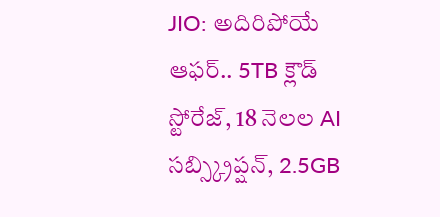JIO: అదిరిపోయే ఆఫర్.. 5TB క్లౌడ్ స్టోరేజ్, 18 నెలల AI సబ్స్క్రిప్షన్, 2.5GB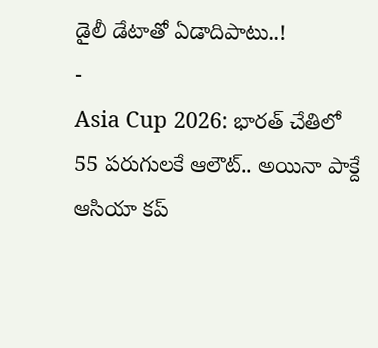డైలీ డేటాతో ఏడాదిపాటు..!
-
Asia Cup 2026: భారత్ చేతిలో 55 పరుగులకే ఆలౌట్.. అయినా పాక్దే ఆసియా కప్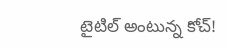టైటిల్ అంటున్న కోచ్!